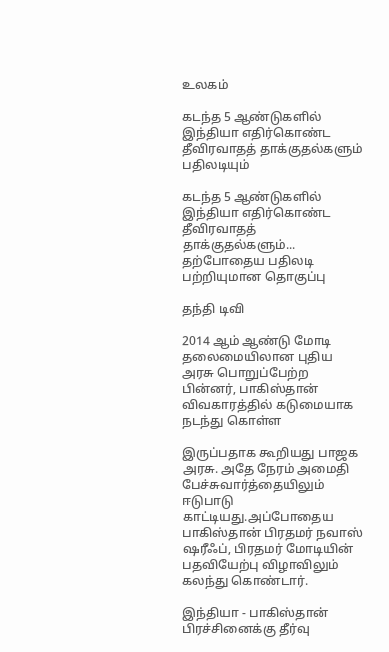உலகம்

கடந்த 5 ஆண்டுகளில் இந்தியா எதிர்கொண்ட தீவிரவாதத் தாக்குதல்களும் பதிலடியும்

கடந்த 5 ஆண்டுகளில் இந்தியா எதிர்கொண்ட தீவிரவாதத் தாக்குதல்களும்... தற்போதைய பதிலடி பற்றியுமான தொகுப்பு

தந்தி டிவி

2014 ஆம் ஆண்டு மோடி தலைமையிலான புதிய அரசு பொறுப்பேற்ற பின்னர், பாகிஸ்தான் விவகாரத்தில் கடுமையாக நடந்து கொள்ள

இருப்பதாக கூறியது பாஜக அரசு. அதே நேரம் அமைதி பேச்சுவார்த்தையிலும் ஈடுபாடு காட்டியது.அப்போதைய பாகிஸ்தான் பிரதமர் நவாஸ் ஷரீஃப், பிரதமர் மோடியின் பதவியேற்பு விழாவிலும் கலந்து கொண்டார்.

இந்தியா - பாகிஸ்தான் பிரச்சினைக்கு தீர்வு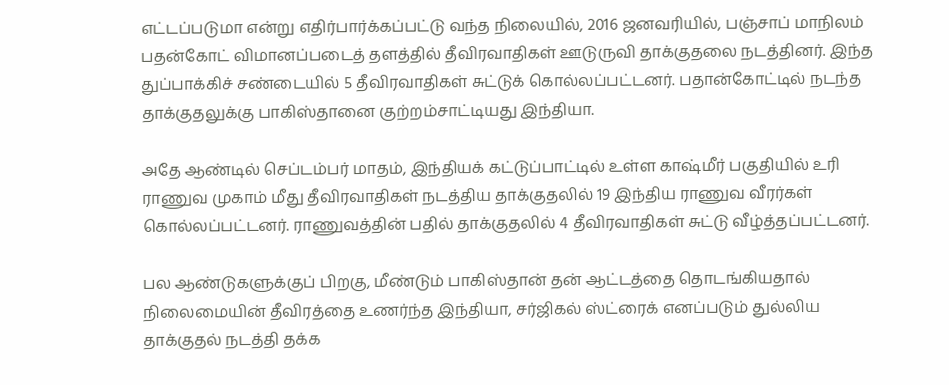எட்டப்படுமா என்று எதிர்பார்க்கப்பட்டு வந்த நிலையில், 2016 ஜனவரியில், பஞ்சாப் மாநிலம் பதன்கோட் விமானப்படைத் தளத்தில் தீவிரவாதிகள் ஊடுருவி தாக்குதலை நடத்தினர். இந்த துப்பாக்கிச் சண்டையில் 5 தீவிரவாதிகள் சுட்டுக் கொல்லப்பட்டனர். பதான்கோட்டில் நடந்த தாக்குதலுக்கு பாகிஸ்தானை குற்றம்சாட்டியது இந்தியா.

அதே ஆண்டில் செப்டம்பர் மாதம், இந்தியக் கட்டுப்பாட்டில் உள்ள காஷ்மீர் பகுதியில் உரி ராணுவ முகாம் மீது தீவிரவாதிகள் நடத்திய தாக்குதலில் 19 இந்திய ராணுவ வீரர்கள் கொல்லப்பட்டனர். ராணுவத்தின் பதில் தாக்குதலில் 4 தீவிரவாதிகள் சுட்டு வீழ்த்தப்பட்டனர்.

பல ஆண்டுகளுக்குப் பிறகு, மீண்டும் பாகிஸ்தான் தன் ஆட்டத்தை தொடங்கியதால் நிலைமையின் தீவிரத்தை உணர்ந்த இந்தியா, சர்ஜிகல் ஸ்ட்ரைக் எனப்படும் துல்லிய தாக்குதல் நடத்தி தக்க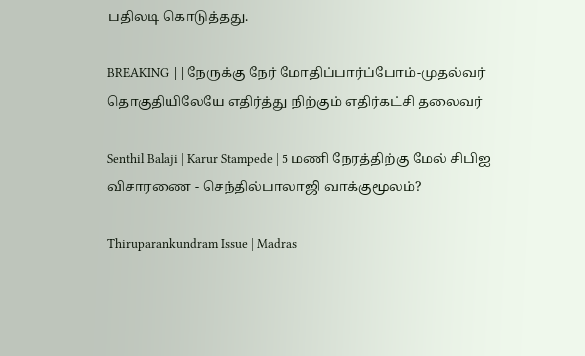பதிலடி கொடுத்தது.

BREAKING ||நேருக்கு நேர் மோதிப்பார்ப்போம்-முதல்வர் தொகுதியிலேயே எதிர்த்து நிற்கும் எதிர்கட்சி தலைவர்

Senthil Balaji | Karur Stampede | 5 மணி நேரத்திற்கு மேல் சிபிஐ விசாரணை - செந்தில்பாலாஜி வாக்குமூலம்?

Thiruparankundram Issue | Madras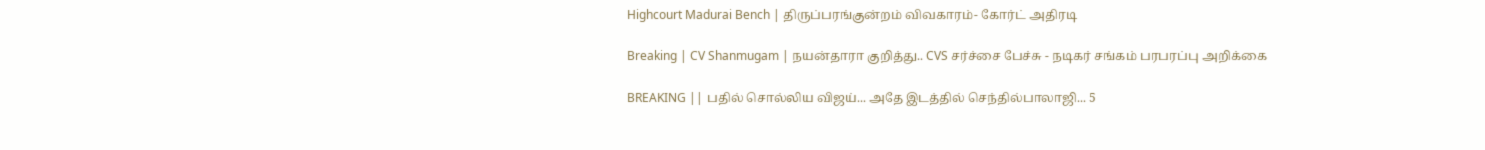Highcourt Madurai Bench | திருப்பரங்குன்றம் விவகாரம்- கோர்ட் அதிரடி

Breaking | CV Shanmugam | நயன்தாரா குறித்து.. CVS சர்ச்சை பேச்சு - நடிகர் சங்கம் பரபரப்பு அறிக்கை

BREAKING || பதில் சொல்லிய விஜய்... அதே இடத்தில் செந்தில்பாலாஜி... 5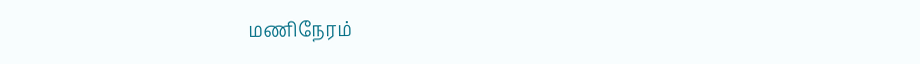மணிநேரம்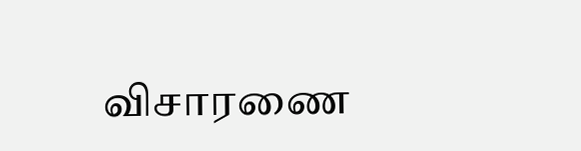விசாரணை